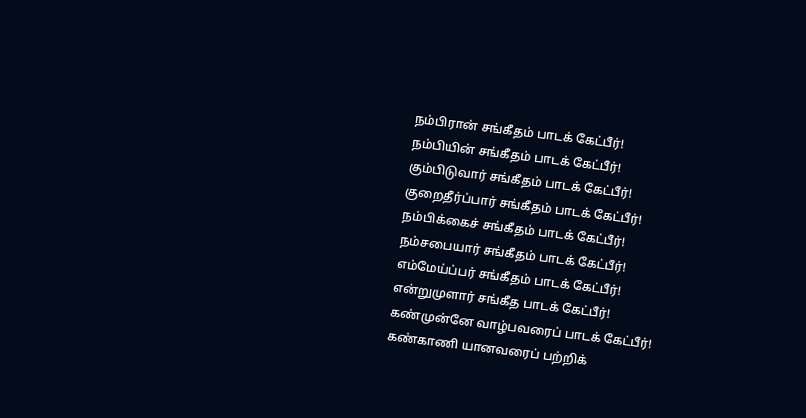நம்பிரான் சங்கீதம் பாடக் கேட்பீர்!
நம்பியின் சங்கீதம் பாடக் கேட்பீர்!
கும்பிடுவார் சங்கீதம் பாடக் கேட்பீர்!
குறைதீர்ப்பார் சங்கீதம் பாடக் கேட்பீர்!
நம்பிக்கைச் சங்கீதம் பாடக் கேட்பீர்!
நம்சபையார் சங்கீதம் பாடக் கேட்பீர்!
எம்மேய்ப்பர் சங்கீதம் பாடக் கேட்பீர்!
என்றுமுளார் சங்கீத பாடக் கேட்பீர்!
கண்முன்னே வாழ்பவரைப் பாடக் கேட்பீர்!
கண்காணி யானவரைப் பற்றிக்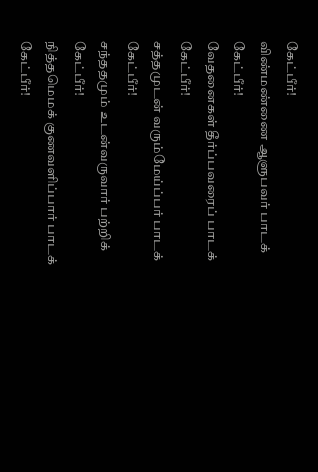கேட்பீர்!
விண்மண்ணை ஆளுபவர் பாடக் கேட்பீர்!
வேதனைகள் தீர்ப்பவரைப் பாடக் கேட்பீர்!
சத்தமுடன் வரும்மேய்ப்பர் பாடக் கேட்பீர்!
சந்ததமும் உடன்வருவார் பற்றிக் கேட்பீர்!
நித்தமெமக் குணவளிப்பார் பாடக் கேட்பீர்!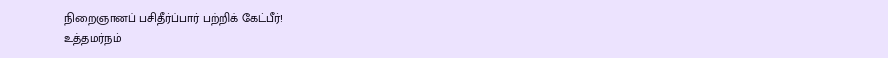நிறைஞானப் பசிதீர்ப்பார் பற்றிக் கேட்பீர்!
உத்தமர்நம்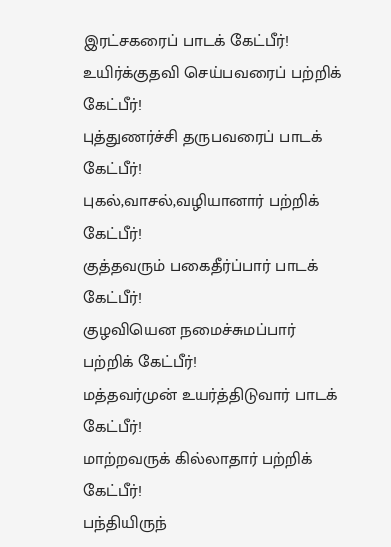இரட்சகரைப் பாடக் கேட்பீர்!
உயிர்க்குதவி செய்பவரைப் பற்றிக் கேட்பீர்!
புத்துணர்ச்சி தருபவரைப் பாடக் கேட்பீர்!
புகல்,வாசல்,வழியானார் பற்றிக் கேட்பீர்!
குத்தவரும் பகைதீர்ப்பார் பாடக் கேட்பீர்!
குழவியென நமைச்சுமப்பார் பற்றிக் கேட்பீர்!
மத்தவர்முன் உயர்த்திடுவார் பாடக் கேட்பீர்!
மாற்றவருக் கில்லாதார் பற்றிக் கேட்பீர்!
பந்தியிருந்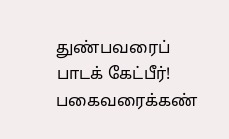துண்பவரைப் பாடக் கேட்பீர்!
பகைவரைக்கண்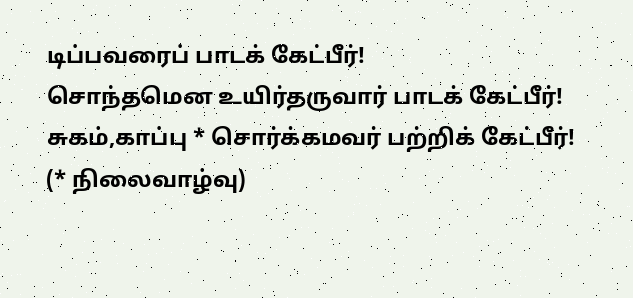டிப்பவரைப் பாடக் கேட்பீர்!
சொந்தமென உயிர்தருவார் பாடக் கேட்பீர்!
சுகம்,காப்பு * சொர்க்கமவர் பற்றிக் கேட்பீர்!
(* நிலைவாழ்வு)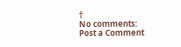†
No comments:
Post a Comment